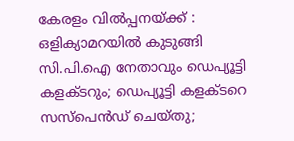കേരളം വില്‍പ്പനയ്ക്ക് : ഒളിക്യാമറയില്‍ കുടുങ്ങി സി.പി.ഐ നേതാവും ഡെപ്യൂട്ടി കളക്ടറും; ഡെപ്യൂട്ടി കളക്ടറെ സസ്പെന്‍ഡ് ചെയ്തു;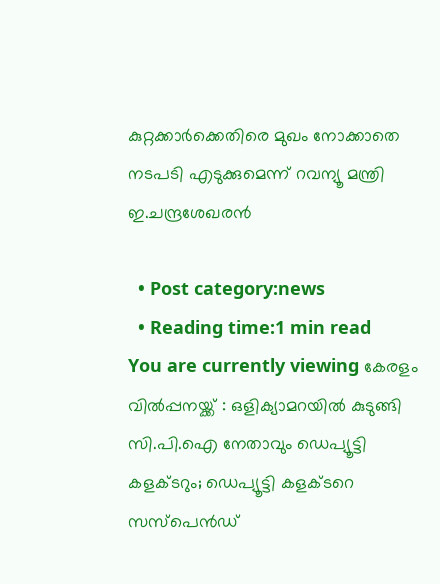കുറ്റക്കാര്‍ക്കെതിരെ മുഖം നോക്കാതെ നടപടി എടുക്കുമെന്ന് റവന്യൂ മന്ത്രി ഇ.ചന്ദ്രശേഖരന്‍

  • Post category:news
  • Reading time:1 min read
You are currently viewing കേരളം വില്‍പ്പനയ്ക്ക് : ഒളിക്യാമറയില്‍ കുടുങ്ങി സി.പി.ഐ നേതാവും ഡെപ്യൂട്ടി കളക്ടറും; ഡെപ്യൂട്ടി കളക്ടറെ സസ്പെന്‍ഡ്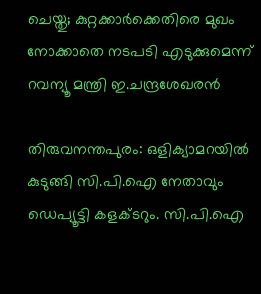ചെയ്തു; കുറ്റക്കാര്‍ക്കെതിരെ മുഖം നോക്കാതെ നടപടി എടുക്കുമെന്ന് റവന്യൂ മന്ത്രി ഇ.ചന്ദ്രശേഖരന്‍

തിരുവനന്തപുരം: ഒളിക്യാമറയില്‍ കുടുങ്ങി സി.പി.ഐ നേതാവും ഡെപ്യൂട്ടി കളക്ടറും. സി.പി.ഐ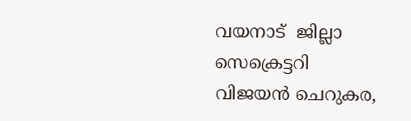വയനാട്  ജില്ലാ സെക്രെട്ടറി വിജയന്‍ ചെറുകര,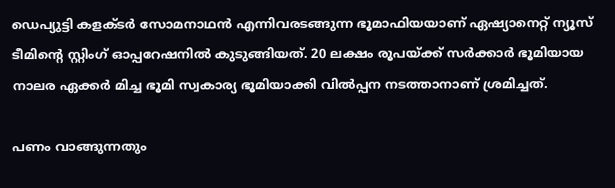ഡെപ്യുട്ടി കളക്ടര്‍ സോമനാഥന്‍ എന്നിവരടങ്ങുന്ന ഭൂമാഫിയയാണ് ഏഷ്യാനെറ്റ് ന്യൂസ് ടീമിന്‍റെ സ്റ്റിംഗ് ഓപ്പറേഷനില്‍ കുടുങ്ങിയത്. 20 ലക്ഷം രൂപയ്ക്ക് സര്‍ക്കാര്‍ ഭൂമിയായ നാലര ഏക്കര്‍ മിച്ച ഭൂമി സ്വകാര്യ ഭൂമിയാക്കി വില്‍പ്പന നടത്താനാണ് ശ്രമിച്ചത്.

പണം വാങ്ങുന്നതും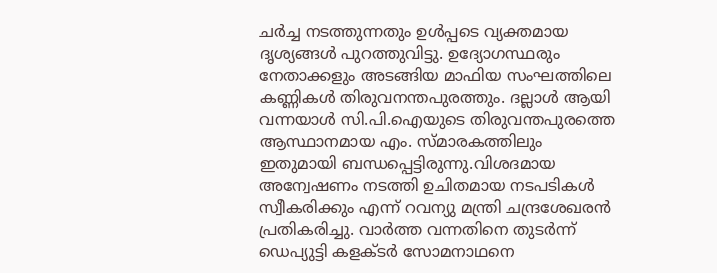ചര്‍ച്ച നടത്തുന്നതും ഉള്‍പ്പടെ വ്യക്തമായ ദൃശ്യങ്ങള്‍ പുറത്തുവിട്ടു. ഉദ്യോഗസ്ഥരും നേതാക്കളും അടങ്ങിയ മാഫിയ സംഘത്തിലെ കണ്ണികള്‍ തിരുവനന്തപുരത്തും. ദല്ലാള്‍ ആയി വന്നയാള്‍ സി.പി.ഐയുടെ തിരുവന്തപുരത്തെ ആസ്ഥാനമായ എം. സ്മാരകത്തിലും ഇതുമായി ബന്ധപ്പെട്ടിരുന്നു.വിശദമായ അന്വേഷണം നടത്തി ഉചിതമായ നടപടികള്‍ സ്വീകരിക്കും എന്ന് റവന്യു മന്ത്രി ചന്ദ്രശേഖരന്‍ പ്രതികരിച്ചു. വാര്‍ത്ത വന്നതിനെ തുടര്‍ന്ന് ഡെപ്യുട്ടി കളക്ടര്‍ സോമനാഥനെ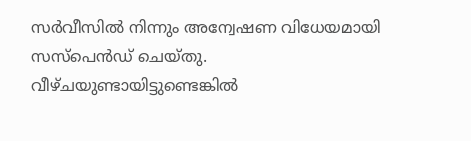സര്‍വീസില്‍ നിന്നും അന്വേഷണ വിധേയമായി സസ്പെന്‍ഡ് ചെയ്തു. വീഴ്ചയുണ്ടായിട്ടുണ്ടെങ്കില്‍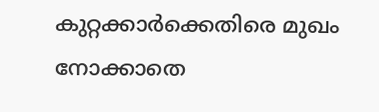കുറ്റക്കാര്‍ക്കെതിരെ മുഖം നോക്കാതെ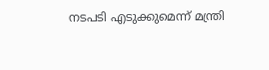നടപടി എടുക്കുമെന്ന് മന്ത്രി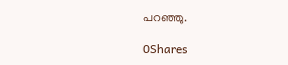പറഞ്ഞു.

0Shares